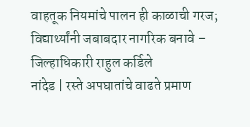वाहतूक नियमांचे पालन ही काळाची गरज; विद्यार्थ्यांनी जबाबदार नागरिक बनावे – जिल्हाधिकारी राहुल कर्डिले
नांदेड | रस्ते अपघातांचे वाढते प्रमाण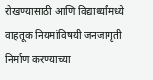रोखण्यासाठी आणि विद्यार्थ्यांमध्ये वाहतूक नियमांविषयी जनजागृती निर्माण करण्याच्या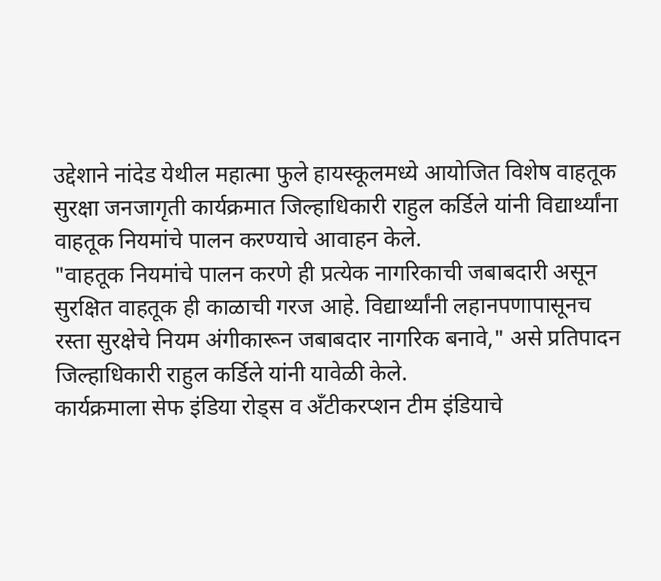उद्देशाने नांदेड येथील महात्मा फुले हायस्कूलमध्ये आयोजित विशेष वाहतूक सुरक्षा जनजागृती कार्यक्रमात जिल्हाधिकारी राहुल कर्डिले यांनी विद्यार्थ्यांना वाहतूक नियमांचे पालन करण्याचे आवाहन केले.
"वाहतूक नियमांचे पालन करणे ही प्रत्येक नागरिकाची जबाबदारी असून सुरक्षित वाहतूक ही काळाची गरज आहे. विद्यार्थ्यांनी लहानपणापासूनच रस्ता सुरक्षेचे नियम अंगीकारून जबाबदार नागरिक बनावे," असे प्रतिपादन जिल्हाधिकारी राहुल कर्डिले यांनी यावेळी केले.
कार्यक्रमाला सेफ इंडिया रोड्स व अँटीकरप्शन टीम इंडियाचे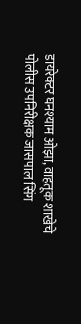डायरेक्टर घनश्याम ओझा, वाहतूक शाखेचे पोलीस उपनिरीक्षक जासपाल सिंग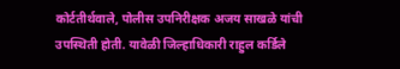कोर्टतीर्थवाले, पोलीस उपनिरीक्षक अजय साखळे यांची उपस्थिती होती. यावेळी जिल्हाधिकारी राहुल कर्डिले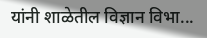यांनी शाळेतील विज्ञान विभा...